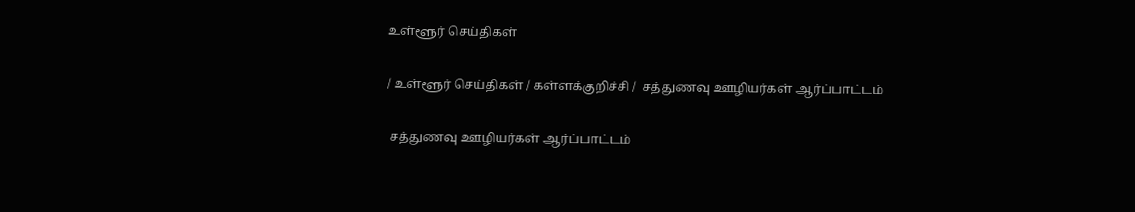உள்ளூர் செய்திகள்

/ உள்ளூர் செய்திகள் / கள்ளக்குறிச்சி /  சத்துணவு ஊழியர்கள் ஆர்ப்பாட்டம்

 சத்துணவு ஊழியர்கள் ஆர்ப்பாட்டம்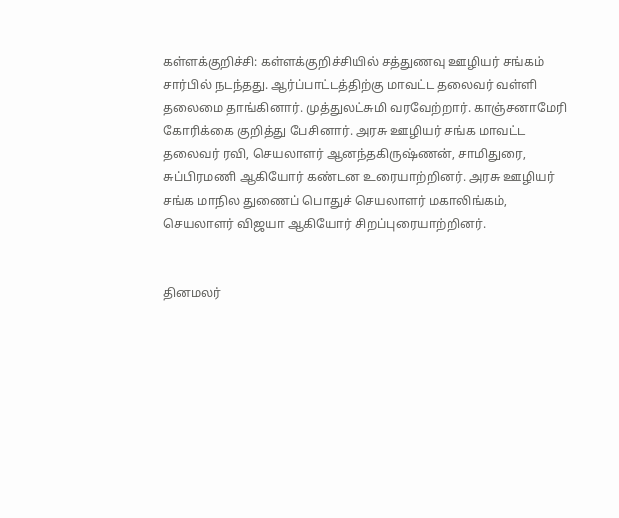கள்ளக்குறிச்சி: கள்ளக்குறிச்சியில் சத்துணவு ஊழியர் சங்கம் சார்பில் நடந்தது. ஆர்ப்பாட்டத்திற்கு மாவட்ட தலைவர் வள்ளி தலைமை தாங்கினார். முத்துலட்சுமி வரவேற்றார். காஞ்சனாமேரி கோரிக்கை குறித்து பேசினார். அரசு ஊழியர் சங்க மாவட்ட தலைவர் ரவி, செயலாளர் ஆனந்தகிருஷ்ணன், சாமிதுரை, சுப்பிரமணி ஆகியோர் கண்டன உரையாற்றினர். அரசு ஊழியர் சங்க மாநில துணைப் பொதுச் செயலாளர் மகாலிங்கம், செயலாளர் விஜயா ஆகியோர் சிறப்புரையாற்றினர்.


தினமலர்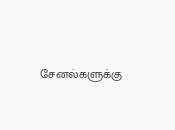சேனல்களுக்கு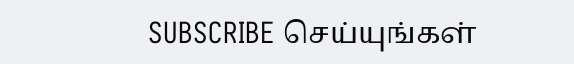SUBSCRIBE செய்யுங்கள்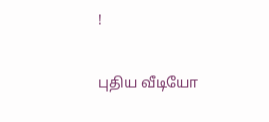!

புதிய வீடியோ